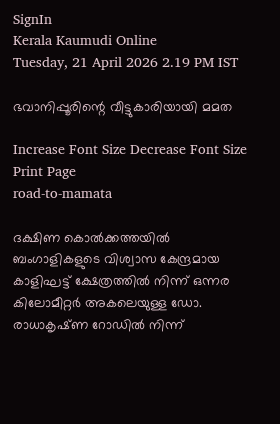SignIn
Kerala Kaumudi Online
Tuesday, 21 April 2026 2.19 PM IST

ഭവാനിപ്പൂരിന്റെ വീട്ടുകാരിയായി മമത

Increase Font Size Decrease Font Size Print Page
road-to-mamata

ദക്ഷിണ കൊൽക്കത്തയിൽ ബംഗാളികളുടെ വിശ്വാസ കേന്ദ്രമായ കാളിഘട്ട് ക്ഷേത്രത്തിൽ നിന്ന് ഒന്നര കിലോമീറ്റർ അകലെയുള്ള ഡോ. രാധാകൃഷ്‌ണ റോഡിൽ നിന്ന്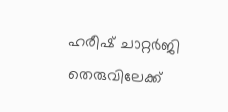ഹരീഷ് ചാറ്റർജി തെരുവിലേക്ക്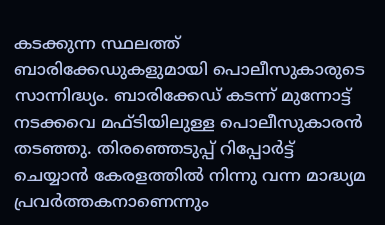കടക്കുന്ന സ്ഥലത്ത് ബാരിക്കേഡുകളുമായി പൊലീസുകാരുടെ സാന്നിദ്ധ്യം. ബാരിക്കേഡ് കടന്ന് മുന്നോട്ട് നടക്കവെ മഫ്‌ടിയിലുള്ള പൊലീസുകാരൻ തടഞ്ഞു. തിരഞ്ഞെടുപ്പ് റിപ്പോർട്ട് ചെയ്യാൻ കേരളത്തിൽ നിന്നു വന്ന മാദ്ധ്യമ പ്രവർത്തകനാണെന്നും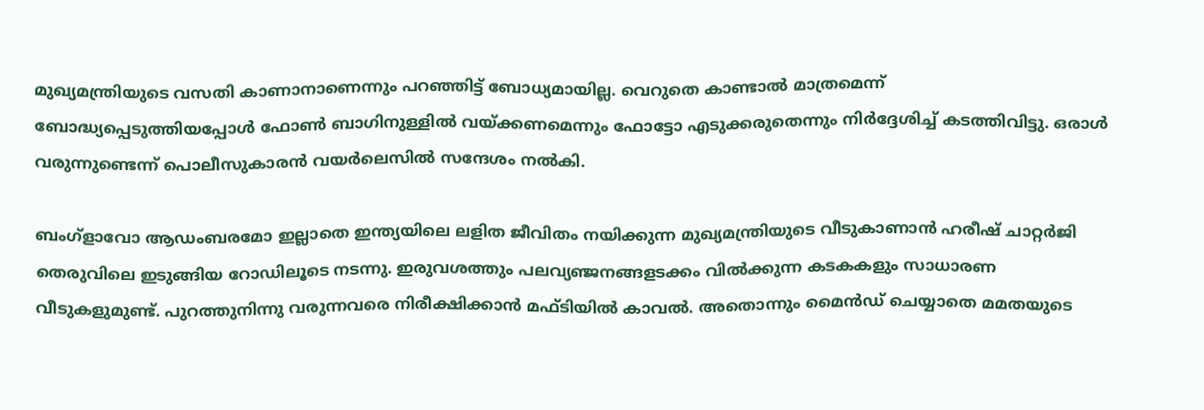മുഖ്യമന്ത്രിയുടെ വസതി കാണാനാണെന്നും പറഞ്ഞിട്ട് ബോധ്യമായില്ല. വെറുതെ കാണ്ടാൽ മാത്രമെന്ന് ബോദ്ധ്യപ്പെടുത്തിയപ്പോൾ ഫോൺ ബാഗിനുള്ളിൽ വയ്‌ക്കണമെന്നും ഫോട്ടോ എടുക്കരുതെന്നും നിർദ്ദേശിച്ച് കടത്തിവിട്ടു. ഒരാൾ വരുന്നുണ്ടെന്ന് പൊലീസുകാരൻ വയർലെസിൽ സന്ദേശം നൽകി.

ബംഗ്ളാവോ ആഡംബരമോ ഇല്ലാതെ ഇന്ത്യയിലെ ലളിത ജീവിതം നയിക്കുന്ന മുഖ്യമന്ത്രിയുടെ വീടുകാണാൻ ഹരീഷ് ചാറ്റർജി തെരുവിലെ ഇടുങ്ങിയ റോഡിലൂടെ നടന്നു. ഇരുവശത്തും പലവ്യഞ്ജനങ്ങളടക്കം വിൽക്കുന്ന കടകകളും സാധാരണ വീടുകളുമുണ്ട്. പുറത്തുനിന്നു വരുന്നവരെ നിരീക്ഷിക്കാൻ മഫ്‌ടിയിൽ കാവൽ. അതൊന്നും മൈൻഡ് ചെയ്യാതെ മമതയുടെ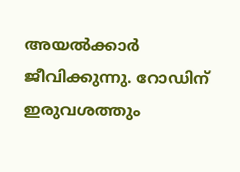അയൽക്കാർ ജീവിക്കുന്നു. റോഡിന് ഇരുവശത്തും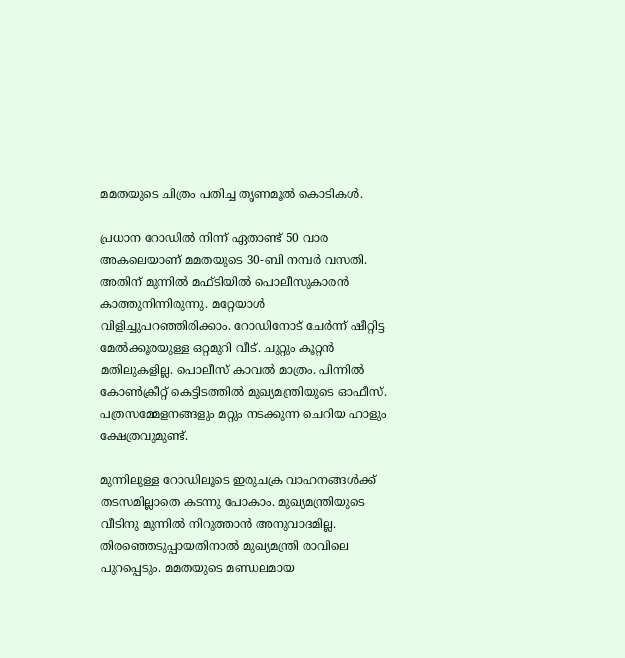മമതയുടെ ചിത്രം പതിച്ച തൃണമൂൽ കൊടികൾ.

പ്രധാന റോഡിൽ നിന്ന് ഏതാണ്ട് 50 വാര അകലെയാണ് മമതയുടെ 30-ബി നമ്പർ വസതി. അതിന് മുന്നിൽ മഫ്ടിയിൽ പൊലീസുകാരൻ കാത്തുനിന്നിരുന്നു. മറ്റേയാൾ വിളിച്ചുപറഞ്ഞിരിക്കാം. റോഡിനോട് ചേർന്ന് ഷീറ്റിട്ട മേൽക്കൂരയുള്ള ഒറ്റമുറി വീട്. ചുറ്റും കൂറ്റൻ മതിലുകളില്ല. പൊലീസ് കാവൽ മാത്രം. പിന്നിൽ കോൺക്രീറ്റ് കെട്ടിടത്തിൽ മുഖ്യമന്ത്രിയുടെ ഓഫീസ്. പത്രസമ്മേളനങ്ങളും മറ്റും നടക്കുന്ന ചെറിയ ഹാളും ക്ഷേത്രവുമുണ്ട്.

മുന്നിലുള്ള റോഡിലൂടെ ഇരുചക്ര വാഹനങ്ങൾക്ക് തടസമില്ലാതെ കടന്നു പോകാം. മുഖ്യമന്ത്രിയുടെ വീടിനു മുന്നിൽ നിറുത്താൻ അനുവാദമില്ല. തിരഞ്ഞെടുപ്പായതിനാൽ മുഖ്യമന്ത്രി രാവിലെ പുറപ്പെടും. മമതയുടെ മണ്ഡലമായ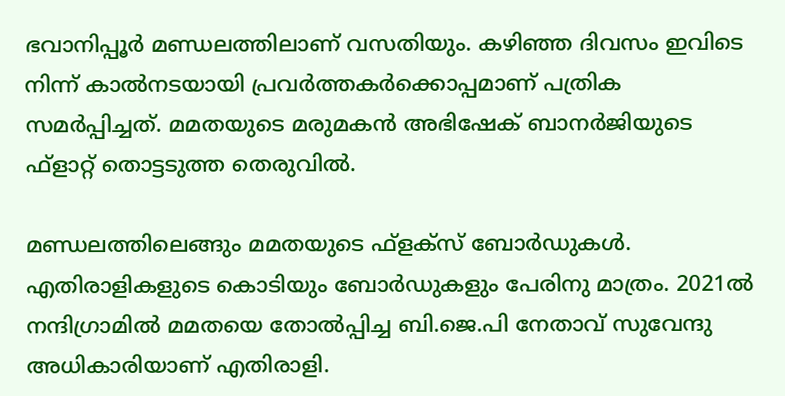ഭവാനിപ്പൂർ മണ്ഡലത്തിലാണ് വസതിയും. കഴിഞ്ഞ ദിവസം ഇവിടെ നിന്ന് കാൽനടയായി പ്രവർത്തകർക്കൊപ്പമാണ് പത്രിക സമർപ്പിച്ചത്. മമതയുടെ മരുമകൻ അഭിഷേക് ബാനർജിയുടെ ഫ്ളാറ്റ് തൊട്ടടുത്ത തെരുവിൽ.

മണ്ഡലത്തിലെങ്ങും മമതയുടെ ഫ്ളക്‌സ് ബോർഡുകൾ. എതിരാളികളുടെ കൊടിയും ബോർഡുകളും പേരിനു മാത്രം. 2021ൽ നന്ദിഗ്രാമിൽ മമതയെ തോൽപ്പിച്ച ബി.ജെ.പി നേതാവ് സുവേന്ദു അധികാരിയാണ് എതിരാളി.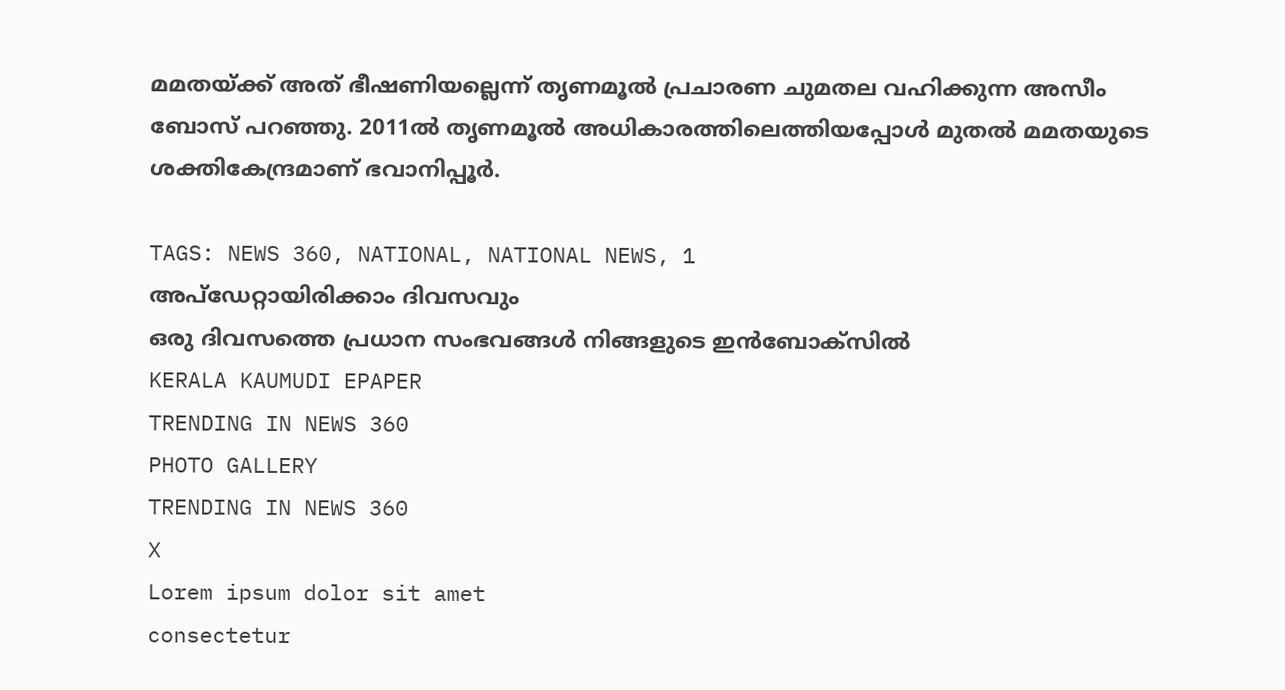മമതയ്‌ക്ക് അത് ഭീഷണിയല്ലെന്ന് തൃണമൂൽ പ്രചാരണ ചുമതല വഹിക്കുന്ന അസീം ബോസ് പറഞ്ഞു. 2011ൽ തൃണമൂൽ അധികാരത്തിലെത്തിയപ്പോൾ മുതൽ മമതയുടെ ശക്തികേന്ദ്രമാണ് ഭവാനിപ്പൂർ.

TAGS: NEWS 360, NATIONAL, NATIONAL NEWS, 1
അപ്ഡേറ്റായിരിക്കാം ദിവസവും
ഒരു ദിവസത്തെ പ്രധാന സംഭവങ്ങൾ നിങ്ങളുടെ ഇൻബോക്സിൽ
KERALA KAUMUDI EPAPER
TRENDING IN NEWS 360
PHOTO GALLERY
TRENDING IN NEWS 360
X
Lorem ipsum dolor sit amet
consectetur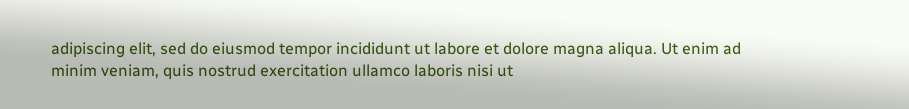adipiscing elit, sed do eiusmod tempor incididunt ut labore et dolore magna aliqua. Ut enim ad minim veniam, quis nostrud exercitation ullamco laboris nisi ut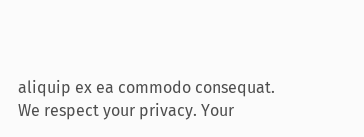aliquip ex ea commodo consequat.
We respect your privacy. Your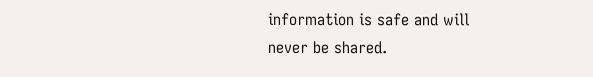information is safe and will never be shared.